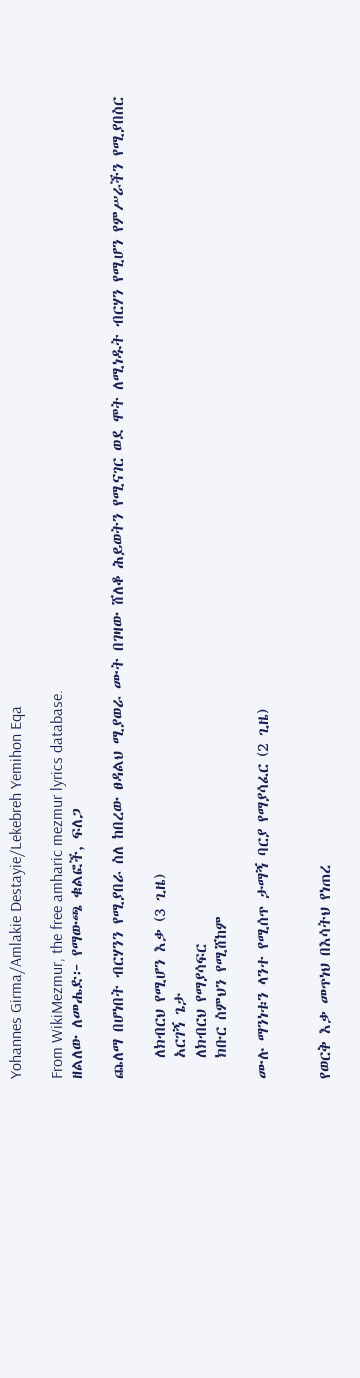Yohannes Girma/Amlakie Destayie/Lekebreh Yemihon Eqa

From WikiMezmur, the free amharic mezmur lyrics database.
ዘልለው ለመሔድ፦ የማውጫ ቁልፎች, ፍለጋ

ጨለማ በሆነበት ብርሃንን የሚያበራ ስለ ከበረው ፀዳልህ ሚያወራ ሙት በገዛው ሸለቆ ሕይወትን የሚናገር ወደ ሞት ለሚነዱት ብርሃን የሚሆን የምሥራችን የሚያበስር

   ለክብርህ የሚሆን እቃ (3 ጊዜ)
   አርገኝ ጌታ
   ለክብርህ የማያሳፍር
   ክቡር ስምህን የሚሸከም

ሙሉ ማንነቱን ላንተ የሚሰጥ ታማኝ ባርያ የማያሳፈር (2 ጊዜ)


የወርቅ እቃ መጥነህ በእሳትህ የነጠረ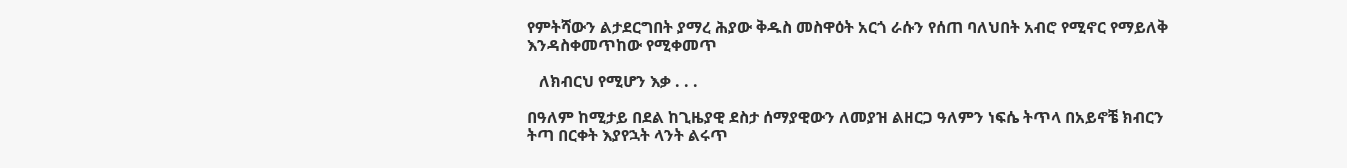የምትሻውን ልታደርግበት ያማረ ሕያው ቅዱስ መስዋዕት አርጎ ራሱን የሰጠ ባለህበት አብሮ የሚኖር የማይለቅ እንዳስቀመጥከው የሚቀመጥ

   ለክብርህ የሚሆን እቃ . . .

በዓለም ከሚታይ በደል ከጊዜያዊ ደስታ ሰማያዊውን ለመያዝ ልዘርጋ ዓለምን ነፍሴ ትጥላ በአይኖቼ ክብርን ትጣ በርቀት እያየኋት ላንት ልሩጥ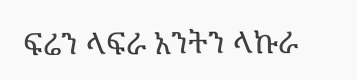ፍሬን ላፍራ አንትን ላኩራ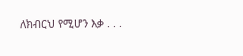ለክብርህ የሚሆን እቃ . . .